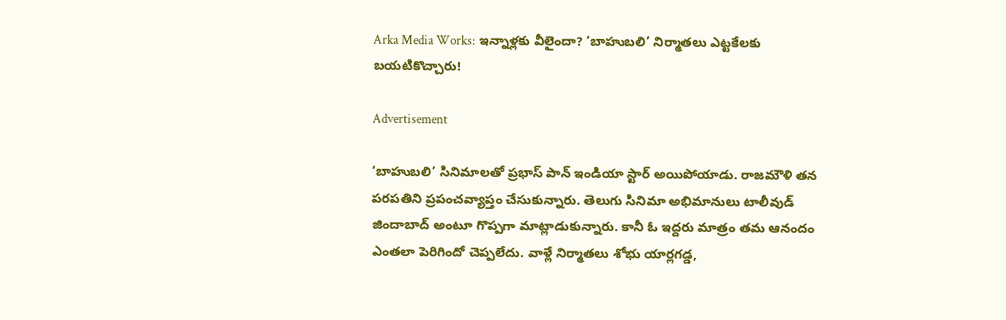Arka Media Works: ఇన్నాళ్లకు వీలైందా? ‘బాహుబలి’ నిర్మాతలు ఎట్టకేలకు బయటికొచ్చారు!

Advertisement

‘బాహుబలి’ సినిమాలతో ప్రభాస్‌ పాన్‌ ఇండియా స్టార్‌ అయిపోయాడు. రాజమౌళి తన పరపతిని ప్రపంచవ్యాప్తం చేసుకున్నారు. తెలుగు సినిమా అభిమానులు టాలీవుడ్‌ జిందాబాద్‌ అంటూ గొప్పగా మాట్లాడుకున్నారు. కానీ ఓ ఇద్దరు మాత్రం తమ ఆనందం ఎంతలా పెరిగిందో చెప్పలేదు. వాళ్లే నిర్మాతలు శోభు యార్లగడ్డ,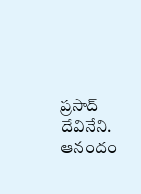ప్రసాద్ దేవినేని. ఆనందం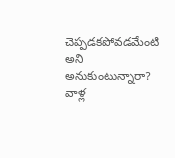చెప్పడకపోవడమేంటి అని అనుకుంటున్నారా? వాళ్ల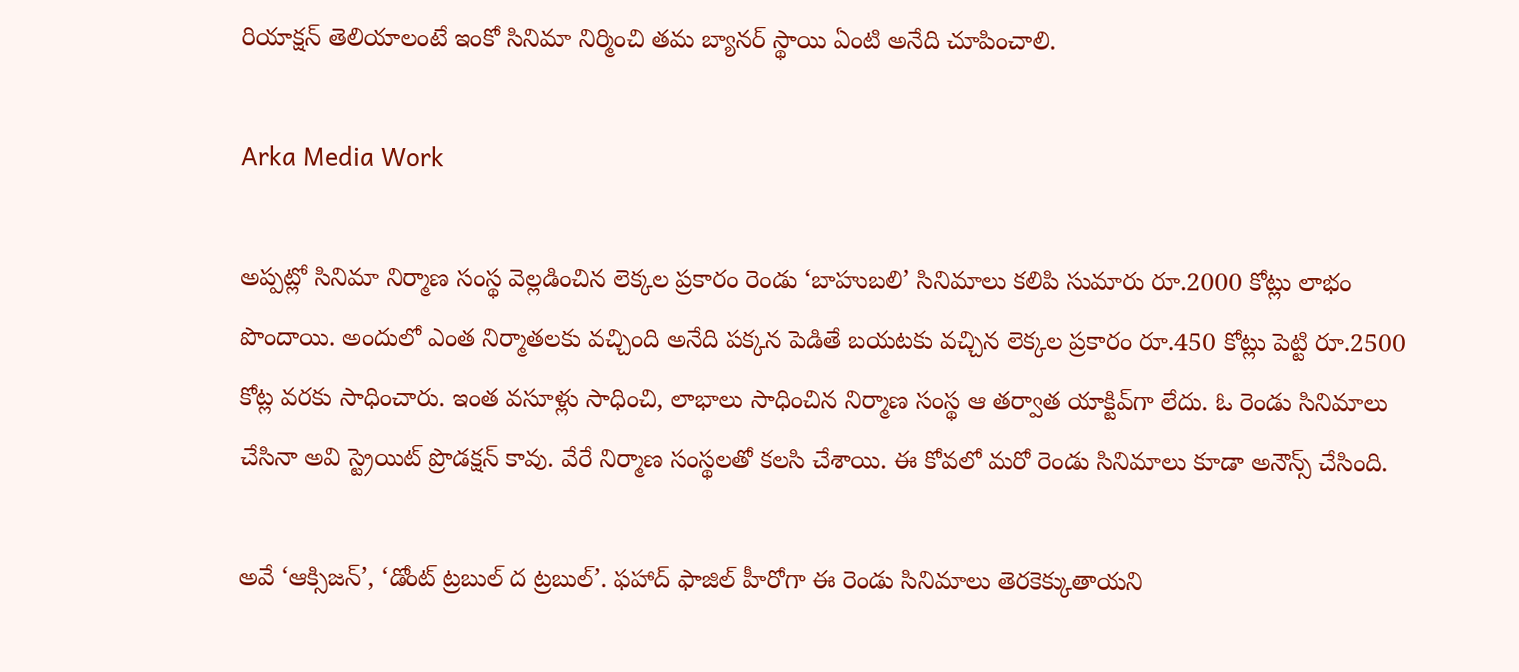రియాక్షన్‌ తెలియాలంటే ఇంకో సినిమా నిర్మించి తమ బ్యానర్‌ స్థాయి ఏంటి అనేది చూపించాలి.

Arka Media Work

అప్పట్లో సినిమా నిర్మాణ సంస్థ వెల్లడించిన లెక్కల ప్రకారం రెండు ‘బాహుబలి’ సినిమాలు కలిపి సుమారు రూ.2000 కోట్లు లాభం పొందాయి. అందులో ఎంత నిర్మాతలకు వచ్చింది అనేది పక్కన పెడితే బయటకు వచ్చిన లెక్కల ప్రకారం రూ.450 కోట్లు పెట్టి రూ.2500 కోట్ల వరకు సాధించారు. ఇంత వసూళ్లు సాధించి, లాభాలు సాధించిన నిర్మాణ సంస్థ ఆ తర్వాత యాక్టివ్‌గా లేదు. ఓ రెండు సినిమాలు చేసినా అవి స్ట్రెయిట్‌ ప్రొడక్షన్‌ కావు. వేరే నిర్మాణ సంస్థలతో కలసి చేశాయి. ఈ కోవలో మరో రెండు సినిమాలు కూడా అనౌన్స్‌ చేసింది.

అవే ‘ఆక్సిజన్’, ‘డోంట్ ట్రబుల్ ద ట్రబుల్’. ఫహాద్‌ ఫాజిల్‌ హీరోగా ఈ రెండు సినిమాలు తెరకెక్కుతాయని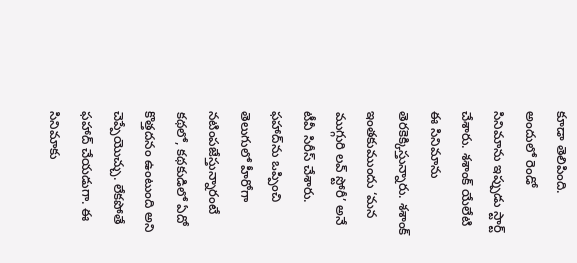కూడా తెలిపింది. అందులో రెండో సినిమాను ఇప్పుడు స్టార్ట్‌ చేశారు. శశాంక్ యేలేటి ఈ సినిమాను తెరకెక్కిస్తున్నారు. శశాంక్ ఇంతకుముందు ‘మన ముగ్గురి లవ్ స్టోరీ’ అనే టీవీ సిరీస్ చేశారు. ఫహాద్‌ను ఒప్పించి తెలుగులో హీరోగా నటింపజేస్తున్నారంటే కథలో, కథకుడిలో ఏదో కొత్తదనం ఉంటుంది అని చెప్పేయొచ్చు. లేకపోతే ఫహాద్‌ చేయడుగా. ఈ సినిమాకు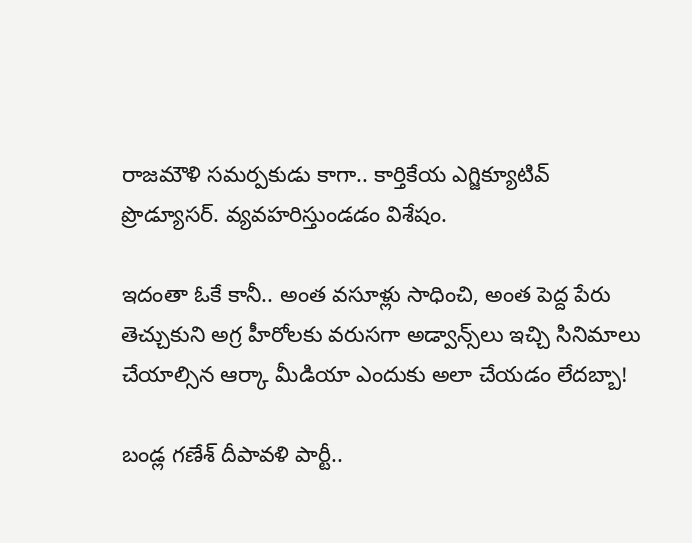రాజమౌళి సమర్పకుడు కాగా.. కార్తికేయ ఎగ్జిక్యూటివ్ ప్రొడ్యూసర్‌. వ్యవహరిస్తుండడం విశేషం.

ఇదంతా ఓకే కానీ.. అంత వసూళ్లు సాధించి, అంత పెద్ద పేరు తెచ్చుకుని అగ్ర హీరోలకు వరుసగా అడ్వాన్స్‌లు ఇచ్చి సినిమాలు చేయాల్సిన ఆర్కా మీడియా ఎందుకు అలా చేయడం లేదబ్బా!

బండ్ల గణేశ్‌ దీపావళి పార్టీ..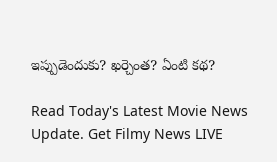ఇప్పుడెందుకు? ఖర్చెంత? ఏంటి కథ?

Read Today's Latest Movie News Update. Get Filmy News LIVE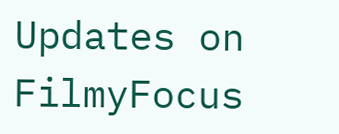Updates on FilmyFocus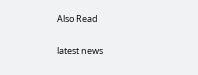Also Read

latest news